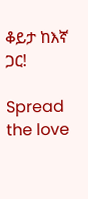ቆይታ ከእኛ ጋር!

Spread the love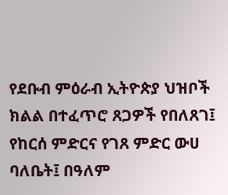የደቡብ ምዕራብ ኢትዮጵያ ህዝቦች ክልል በተፈጥሮ ጸጋዎች የበለጸገ፤ የከርሰ ምድርና የገጸ ምድር ውሀ ባለቤት፤ በዓለም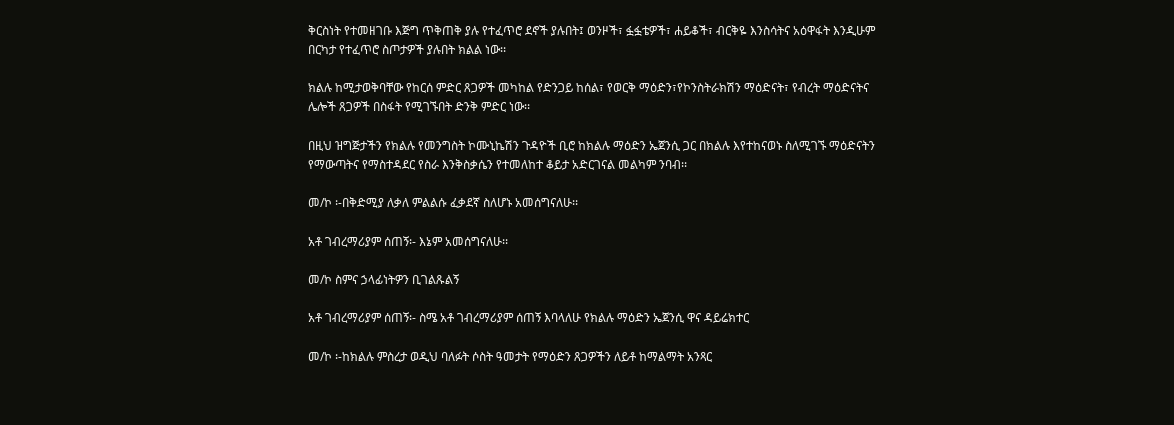ቅርስነት የተመዘገቡ እጅግ ጥቅጠቅ ያሉ የተፈጥሮ ደኖች ያሉበት፤ ወንዞች፣ ፏፏቴዎች፣ ሐይቆች፣ ብርቅዬ እንስሳትና አዕዋፋት እንዲሁም በርካታ የተፈጥሮ ስጦታዎች ያሉበት ክልል ነው፡፡

ክልሉ ከሚታወቅባቸው የከርሰ ምድር ጸጋዎች መካከል የድንጋይ ከሰል፣ የወርቅ ማዕድን፣የኮንስትራክሽን ማዕድናት፣ የብረት ማዕድናትና ሌሎች ጸጋዎች በስፋት የሚገኙበት ድንቅ ምድር ነው፡፡

በዚህ ዝግጅታችን የክልሉ የመንግስት ኮሙኒኬሽን ጉዳዮች ቢሮ ከክልሉ ማዕድን ኤጀንሲ ጋር በክልሉ እየተከናወኑ ስለሚገኙ ማዕድናትን የማውጣትና የማስተዳደር የስራ እንቅስቃሴን የተመለከተ ቆይታ አድርገናል መልካም ንባብ፡፡

መ/ኮ ፡-በቅድሚያ ለቃለ ምልልሱ ፈቃደኛ ስለሆኑ አመሰግናለሁ፡፡

አቶ ገብረማሪያም ሰጠኝ፡- እኔም አመሰግናለሁ፡፡

መ/ኮ ስምና ኃላፊነትዎን ቢገልጹልኝ

አቶ ገብረማሪያም ሰጠኝ፡- ስሜ አቶ ገብረማሪያም ሰጠኝ እባላለሁ የክልሉ ማዕድን ኤጀንሲ ዋና ዳይሬክተር

መ/ኮ ፡-ከክልሉ ምስረታ ወዲህ ባለፉት ሶስት ዓመታት የማዕድን ጸጋዎችን ለይቶ ከማልማት አንጻር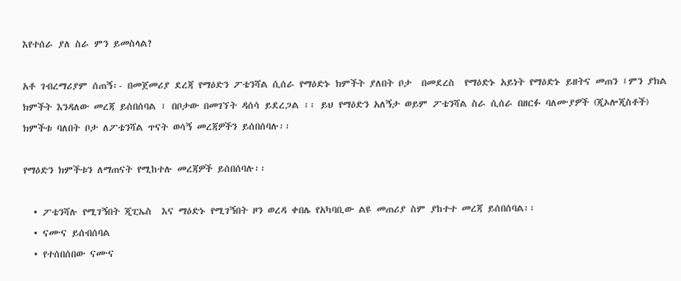እየተሰራ ያለ ስራ ምን ይመስላል?

አቶ ገብረማሪያም ሰጠኝ፡- በመጀመሪያ ደረጃ የማዕድን ፖቴንሻል ሲሰራ የማዕድኑ ክምችት ያለበት ቦታ  በመደረስ  የማዕድኑ አይነት የማዕድኑ ይዘትና መጠን ፤ምን ያክል ክምችት እንዳለው መረጃ ይሰበሰባል ፣ በቦታው በመገኘት ዳሰሳ ይደረጋል ፡፡ ይህ የማዕድን አለኝታ ወይም ፖቴንሻል ስራ ሲሰራ በዘርፉ ባለሙያዎች (ጂኦሎጂስቶች) ክምችቱ ባለበት ቦታ ለፖቴንሻል ጥናት ወሳኝ መረጃዎችን ይሰበሰባሉ፡፡

የማዕድን ክምችቱን ለማጠናት የሚከተሉ መረጃዎች ይሰበሰባሉ፡፡

  • ፖቴንሻሉ የሚገኝበት ጂፒኤስ  እና ማዕድኑ የሚገኝበት ዞን ወረዳ ቀበሌ የአካባቢው ልዩ መጠሪያ ስም ያከተተ መረጃ ይሰበሰባል፡፡
  • ናሙና ይሰብሰባል
  • የተሰበሰበው ናሙና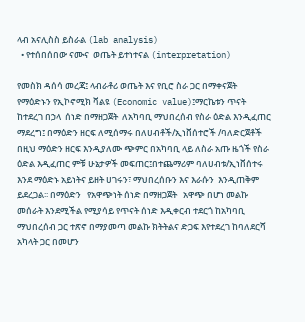ላብ አናሊስስ ይስራል (lab analysis)
  • የተሰበሰበው ናሙና  ወጤት ይተነተናል (interpretation)

የመስክ ዳሰሳ መረጃ፤ ላብራቶሪ ወጤት እና የቢሮ ስራ ጋር በማቀናጀት  የማዕድኑን የኢኮኖሚክ ቫልዩ (Economic value)፤ማርኬቱን ጥናት ከተደረገ በኃላ  ሰነድ በማዘጋጀት  ለአካባቢ ማህበረሰብ የስራ ዕድል እንዲፈጠር ማደረግ፤ በማዕድን ዘርፍ ለሚሰማሩ በለሀብቶች/ኢነቨሰተሮች /ባለድርጀቶች  በዚህ ማዕድን ዘርፍ እንዲያለሙ ጭምር በአካባቢ ላይ ለስራ አጡ ዜጎች የስራ ዕድል እዲፈጠር ምቹ ሁኔታዎች መፍጠር፤በተጨማሪም ባለሀብቱ/ኢነቨሰተሩ  እንደ ማዕድኑ አይነትና ይዘት ሀገሩን፣ ማህበረሰቡን እና እራሱን  እንዲጠቅም ይደረጋል፡፡ በማዕድን   የአዋጭነት ሰነድ በማዘጋጀት   አዋጭ በሆነ መልኩ መሰራት እንደሚችል የሚያሳይ የጥናት ሰነድ እዲቀርብ ተደርጎ ከአካባቢ ማህበረሰብ ጋር ተጽኖ በማያመጣ መልኩ ክትትልና ድጋፍ እየተደረገ ከባለደርሻ አካላት ጋር በመሆን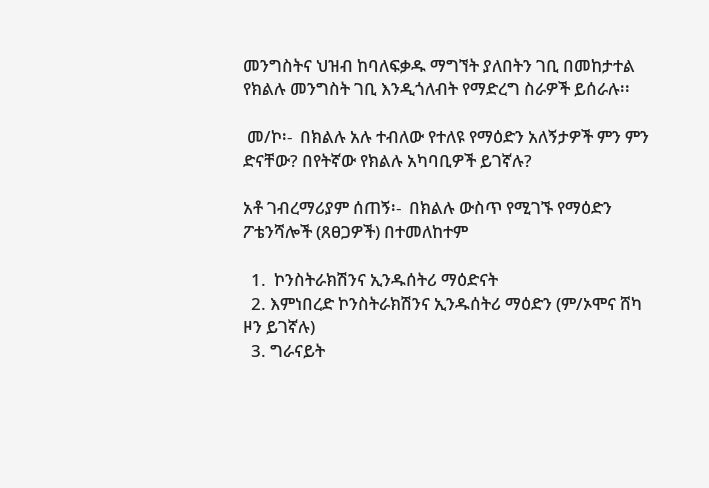መንግስትና ህዝብ ከባለፍቃዱ ማግኘት ያለበትን ገቢ በመከታተል የክልሉ መንግስት ገቢ እንዲጎለብት የማድረግ ስራዎች ይሰራሉ፡፡

 መ/ኮ፡-  በክልሉ አሉ ተብለው የተለዩ የማዕድን አለኝታዎች ምን ምን ድናቸው? በየትኛው የክልሉ አካባቢዎች ይገኛሉ?

አቶ ገብረማሪያም ሰጠኝ፡-  በክልሉ ውስጥ የሚገኙ የማዕድን ፖቴንሻሎች (ጸፀጋዎች) በተመለከተም

  1.  ኮንስትራክሽንና ኢንዱሰትሪ ማዕድናት
  2. እምነበረድ ኮንስትራክሽንና ኢንዱሰትሪ ማዕድን (ም/ኦሞና ሸካ ዞን ይገኛሉ)
  3. ግራናይት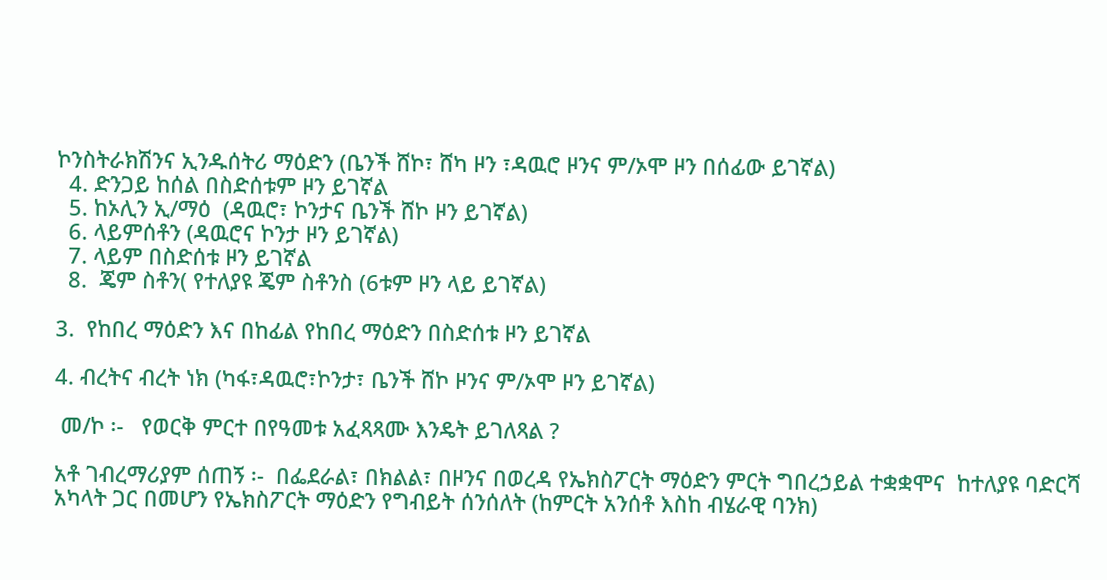ኮንስትራክሽንና ኢንዱሰትሪ ማዕድን (ቤንች ሸኮ፣ ሸካ ዞን ፣ዳዉሮ ዞንና ም/ኦሞ ዞን በሰፊው ይገኛል)
  4. ድንጋይ ከሰል በስድሰቱም ዞን ይገኛል
  5. ከኦሊን ኢ/ማዕ  (ዳዉሮ፣ ኮንታና ቤንች ሸኮ ዞን ይገኛል)
  6. ላይምሰቶን (ዳዉሮና ኮንታ ዞን ይገኛል)
  7. ላይም በስድሰቱ ዞን ይገኛል
  8.  ጄም ስቶን( የተለያዩ ጄም ስቶንስ (6ቱም ዞን ላይ ይገኛል)

3.  የከበረ ማዕድን እና በከፊል የከበረ ማዕድን በስድሰቱ ዞን ይገኛል

4. ብረትና ብረት ነክ (ካፋ፣ዳዉሮ፣ኮንታ፣ ቤንች ሸኮ ዞንና ም/ኦሞ ዞን ይገኛል)

 መ/ኮ ፡-   የወርቅ ምርተ በየዓመቱ አፈጻጻሙ እንዴት ይገለጻል ?

አቶ ገብረማሪያም ሰጠኝ ፡-  በፌደራል፣ በክልል፣ በዞንና በወረዳ የኤክስፖርት ማዕድን ምርት ግበረኃይል ተቋቋሞና  ከተለያዩ ባድርሻ አካላት ጋር በመሆን የኤክስፖርት ማዕድን የግብይት ሰንሰለት (ከምርት አንሰቶ እስከ ብሄራዊ ባንክ)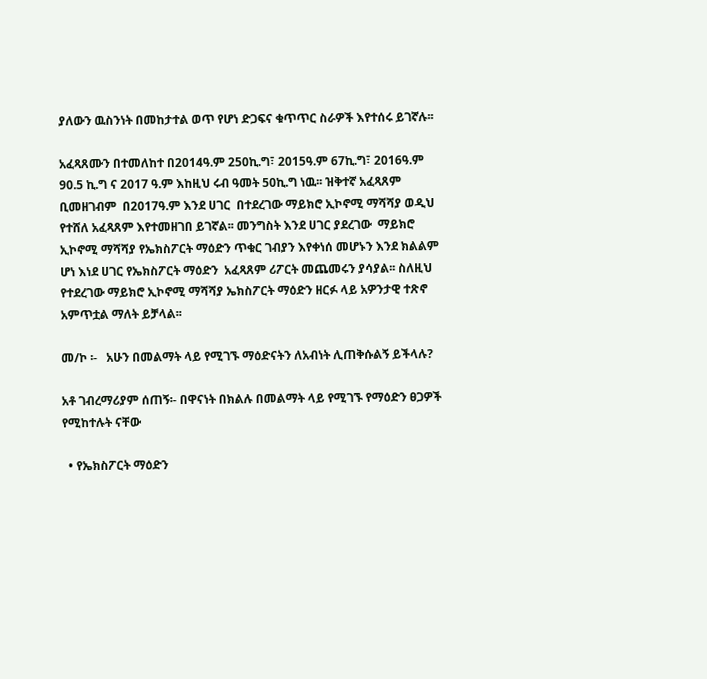ያለውን ዉስንነት በመከታተል ወጥ የሆነ ድጋፍና ቁጥጥር ስራዎች እየተሰሩ ይገኛሉ፡፡

አፈጻጸሙን በተመለከተ በ2014ዓ.ም 250ኪ.ግ፣ 2015ዓ.ም 67ኪ.ግ፣ 2016ዓ.ም 90.5 ኪ.ግ ና 2017 ዓ.ም እከዚህ ሩብ ዓመት 50ኪ.ግ ነዉ፡፡ ዝቅተኛ አፈጻጸም ቢመዘገብም  በ2017ዓ.ም እንደ ሀገር  በተደረገው ማይክሮ ኢኮኖሚ ማሻሻያ ወዲህ  የተሸለ አፈጻጸም እየተመዘገበ ይገኛል፡፡ መንግስት እንደ ሀገር ያደረገው  ማይክሮ ኢኮኖሚ ማሻሻያ የኤክስፖርት ማዕድን ጥቁር ገብያን እየቀነሰ መሆኑን እንደ ክልልም ሆነ እነደ ሀገር የኤክስፖርት ማዕድን  አፈጻጸም ሪፖርት መጨመሩን ያሳያል፡፡ ስለዚህ የተደረገው ማይክሮ ኢኮኖሚ ማሻሻያ ኤክስፖርት ማዕድን ዘርፉ ላይ አዎንታዊ ተጽኖ አምጥቷል ማለት ይቻላል፡፡

መ/ኮ ፡-   አሁን በመልማት ላይ የሚገኙ ማዕድናትን ለአብነት ሊጠቅሱልኝ ይችላሉ?

አቶ ገብረማሪያም ሰጠኝ፡- በዋናነት በክልሉ በመልማት ላይ የሚገኙ የማዕድን ፀጋዎች የሚከተሉት ናቸው

  • የኤክስፖርት ማዕድን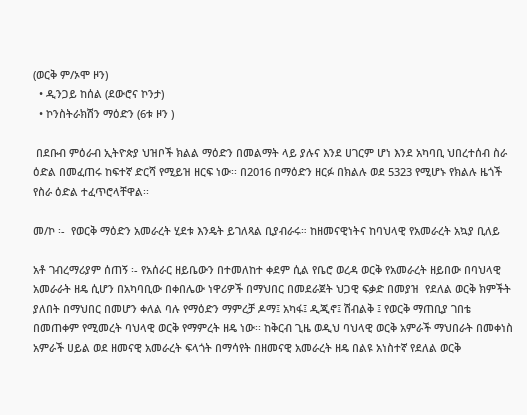(ወርቅ ም/ኦሞ ዞን)
  • ዲንጋይ ከሰል (ደውሮና ኮንታ)
  • ኮንስትራክሽን ማዕድን (6ቱ ዞን )

 በደቡብ ምዕራብ ኢትዮጵያ ህዝቦች ክልል ማዕድን በመልማት ላይ ያሉና እንደ ሀገርም ሆነ እንደ አካባቢ ህበረተሰብ ስራ ዕድል በመፈጠሩ ከፍተኛ ድርሻ የሚይዝ ዘርፍ ነው፡፡ በ2016 በማዕድን ዘርፉ በክልሉ ወደ 5323 የሚሆኑ የክልሉ ዜጎች የስራ ዕድል ተፈጥሮላቸዋል፡፡

መ/ኮ ፡-  የወርቅ ማዕድን አመራረት ሂደቱ እንዴት ይገለጻል ቢያብራሩ። ከዘመናዊነትና ከባህላዊ የአመራረት አኳያ ቢለይ

አቶ ገብረማሪያም ሰጠኝ ፡- የአሰራር ዘይቤውን በተመለከተ ቀደም ሲል የቤሮ ወረዳ ወርቅ የአመራረት ዘይበው በባህላዊ አመራራት ዘዴ ሲሆን በአካባቢው በቀበሌው ነዋሪዎች በማህበር በመደራጀት ህጋዊ ፍቃድ በመያዝ  የደለል ወርቅ ክምችት ያለበት በማህበር በመሆን ቀለል ባሉ የማዕድን ማምረቻ ዶማ፤ አካፋ፤ ዲጂኖ፤ ሽብልቅ ፤ የወርቅ ማጠቢያ ገበቴ በመጠቀም የሚመረት ባህላዊ ወርቅ የማምረት ዘዴ ነው፡፡ ከቅርብ ጊዜ ወዲህ ባህላዊ ወርቅ አምራች ማህበራት በመቀነስ አምራች ሀይል ወደ ዘመናዊ አመራረት ፍላጎት በማሳየት በዘመናዊ አመራረት ዘዴ በልዩ አነስተኛ የደለል ወርቅ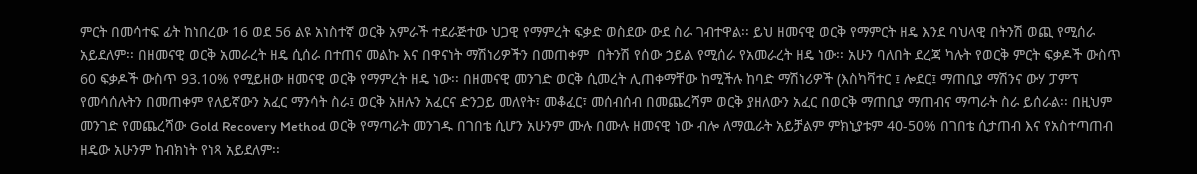ምርት በመሳተፍ ፊት ከነበረው 16 ወደ 56 ልዩ አነስተኛ ወርቅ አምራች ተደራጅተው ህጋዊ የማምረት ፍቃድ ወስደው ውደ ስራ ገብተዋል፡፡ ይህ ዘመናዊ ወርቅ የማምርት ዘዴ እንደ ባህላዊ በትንሽ ወጪ የሚሰራ አይደለም፡፡ በዘመናዊ ወርቅ አመራረት ዘዴ ሲሰራ በተጠና መልኩ እና በዋናነት ማሽነሪዎችን በመጠቀም  በትንሽ የሰው ኃይል የሚሰራ የአመራረት ዘዴ ነው፡፡ አሁን ባለበት ደረጃ ካሉት የወርቅ ምርት ፍቃዶች ውስጥ 60 ፍቃዶች ውስጥ 93.10% የሚይዘው ዘመናዊ ወርቅ የማምረት ዘዴ ነው፡፡ በዘመናዊ መንገድ ወርቅ ሲመረት ሊጠቀማቸው ከሚችሉ ከባድ ማሽነሪዎች (እስካቫተር ፤ ሎደር፤ ማጠቢያ ማሽንና ውሃ ፓምፕ የመሳሰሉትን በመጠቀም የለይኛውን አፈር ማንሳት ስራ፤ ወርቅ አዘሉን አፈርና ድንጋይ መለየት፣ መቆፈር፣ መሰብሰብ በመጨረሻም ወርቅ ያዘለውን አፈር በወርቅ ማጠቢያ ማጠብና ማጣራት ስራ ይሰራል፡፡ በዚህም መንገድ የመጨረሻው Gold Recovery Method ወርቅ የማጣራት መንገዱ በገበቴ ሲሆን አሁንም ሙሉ በሙሉ ዘመናዊ ነው ብሎ ለማዉራት አይቻልም ምክኒያቱም 40-50% በገበቴ ሲታጠብ እና የአስተጣጠብ ዘዴው አሁንም ከብክነት የነጻ አይደለም፡፡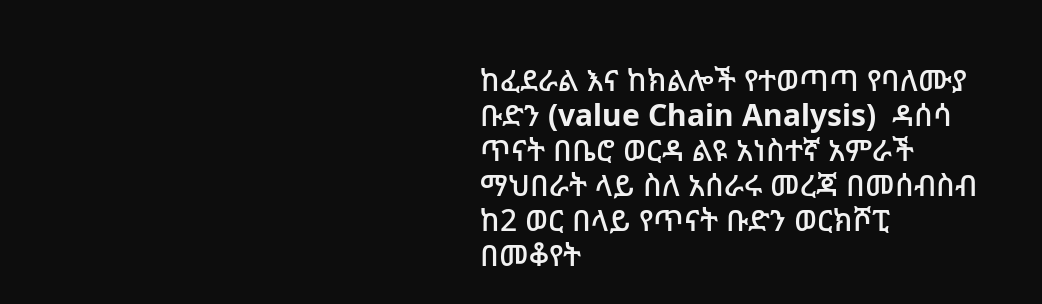ከፈደራል እና ከክልሎች የተወጣጣ የባለሙያ ቡድን (value Chain Analysis)  ዳሰሳ ጥናት በቤሮ ወርዳ ልዩ አነስተኛ አምራች ማህበራት ላይ ስለ አሰራሩ መረጃ በመሰብስብ ከ2 ወር በላይ የጥናት ቡድን ወርክሾፒ በመቆየት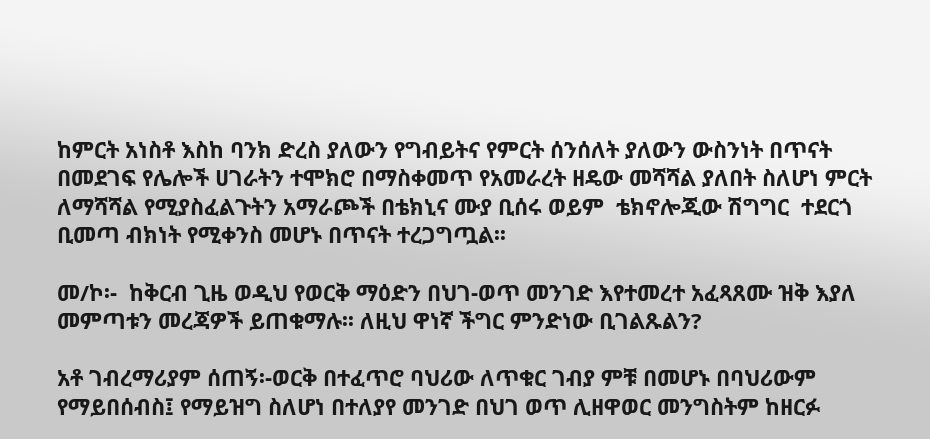ከምርት አነስቶ እስከ ባንክ ድረስ ያለውን የግብይትና የምርት ሰንሰለት ያለውን ውስንነት በጥናት በመደገፍ የሌሎች ሀገራትን ተሞክሮ በማስቀመጥ የአመራረት ዘዴው መሻሻል ያለበት ስለሆነ ምርት ለማሻሻል የሚያስፈልጉትን አማራጮች በቴክኒና ሙያ ቢሰሩ ወይም  ቴክኖሎጂው ሽግግር  ተደርጎ ቢመጣ ብክነት የሚቀንስ መሆኑ በጥናት ተረጋግጧል፡፡

መ/ኮ፡-  ከቅርብ ጊዜ ወዲህ የወርቅ ማዕድን በህገ-ወጥ መንገድ እየተመረተ አፈጻጸሙ ዝቅ እያለ መምጣቱን መረጃዎች ይጠቁማሉ፡፡ ለዚህ ዋነኛ ችግር ምንድነው ቢገልጹልን?

አቶ ገብረማሪያም ሰጠኝ፡-ወርቅ በተፈጥሮ ባህሪው ለጥቁር ገብያ ምቹ በመሆኑ በባህሪውም የማይበሰብስ፤ የማይዝግ ስለሆነ በተለያየ መንገድ በህገ ወጥ ሊዘዋወር መንግስትም ከዘርፉ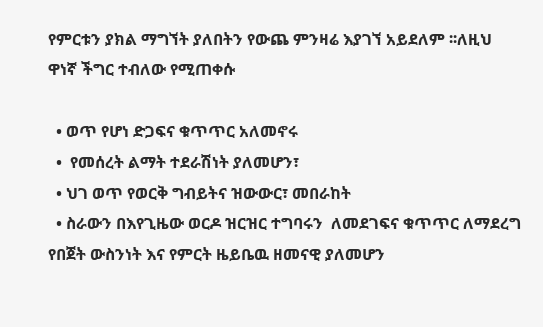የምርቱን ያክል ማግኘት ያለበትን የውጨ ምንዛሬ እያገኘ አይደለም ፡፡ለዚህ ዋነኛ ችግር ተብለው የሚጠቀሱ

  • ወጥ የሆነ ድጋፍና ቁጥጥር አለመኖሩ
  •  የመሰረት ልማት ተደራሽነት ያለመሆን፣
  • ህገ ወጥ የወርቅ ግብይትና ዝውውር፣ መበራከት
  • ስራውን በእየጊዜው ወርዶ ዝርዝር ተግባሩን  ለመደገፍና ቁጥጥር ለማደረግ የበጀት ውስንነት እና የምርት ዜይቤዉ ዘመናዊ ያለመሆን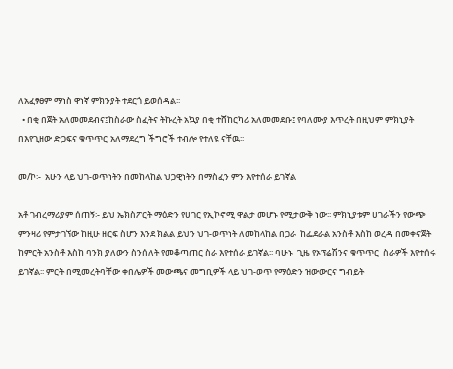ለአፈፃፀም ማነስ ዋነኛ ምክንያት ተደርጎ ይወሰዳል፡፡
  • በቂ በጀት አለመመደብና፤ከስራው ስፈትና ትኩረት አኳያ በቂ ተሸከርካሪ አለመመደቡ፤ የባለሙያ እጥረት በዚህም ምክኒያት በእየጊዘው ድጋፍና ቁጥጥር አለማደረግ ችግሮች ተብሎ የተለዩ ናቸዉ፡፡

መ/ኮ፡-  አሁን ላይ ህገ-ወጥነትን በመከላከል ህጋዊነትን በማስፈን ምን እየተሰራ ይገኛል

አቶ ገብረማሪያም ሰጠኝ፡- ይህ ኤክስፖርት ማዕድን የሀገር የኢኮኖሚ ዋልታ መሆኑ የሚታውቅ ነው፡፡ ምክኒያቱም ሀገራችን የውጭ ምንዛሪ የምታገኘው ከዚሁ ዘርፍ ስሆን እንደ ክልል ይህን ህገ-ወጥነት ለመከላከል በጋራ  ከፌደራል አንስቶ እስከ ወረዳ በመቀናጀት ከምርት አንስቶ እስከ ባንክ ያለውን ስንሰለት የመቆጣጠር ስራ እየተሰራ ይገኛል፡፡ ባሁኑ  ጊዜ የኦፕሬሽንና ቁጥጥር  ስራዎች እየተሰሩ ይገኛል፡፡ ምርት በሚመረትባቸው ቀበሌዎች መውጫና መግቢዎች ላይ ህገ-ወጥ የማዕድን ዝውውርና ግብይት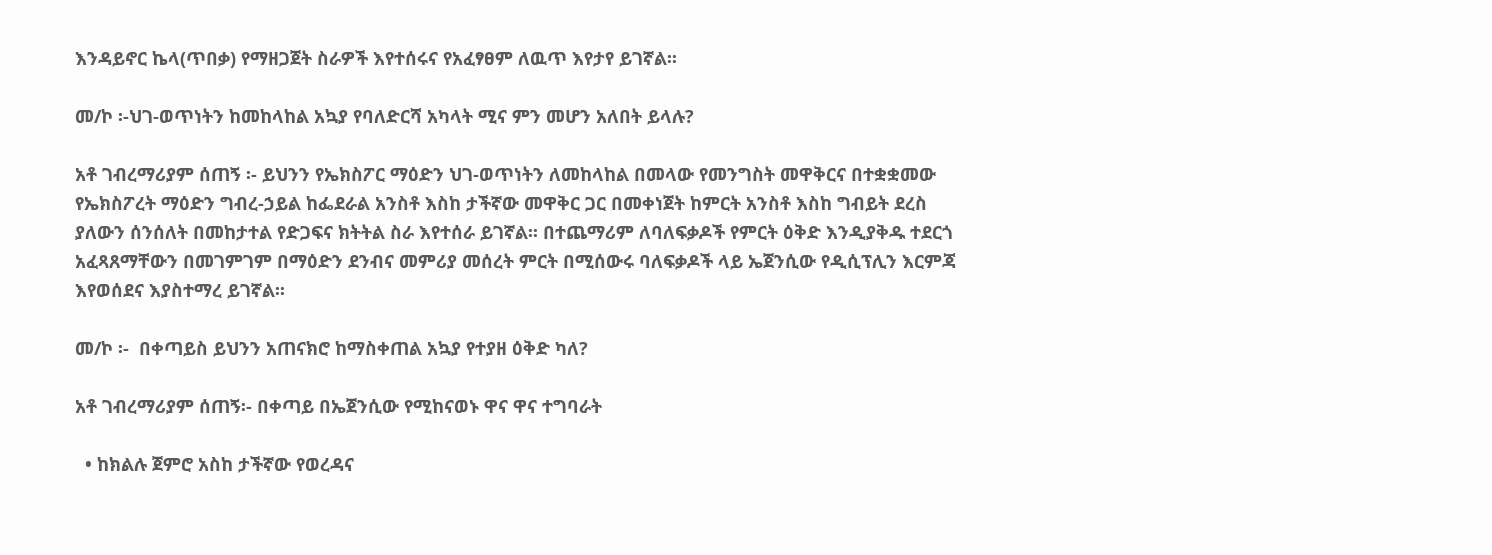እንዳይኖር ኬላ(ጥበቃ) የማዘጋጀት ስራዎች እየተሰሩና የአፈፃፀም ለዉጥ እየታየ ይገኛል፡፡

መ/ኮ ፡-ህገ-ወጥነትን ከመከላከል አኳያ የባለድርሻ አካላት ሚና ምን መሆን አለበት ይላሉ?

አቶ ገብረማሪያም ሰጠኝ ፡- ይህንን የኤክስፖር ማዕድን ህገ-ወጥነትን ለመከላከል በመላው የመንግስት መዋቅርና በተቋቋመው የኤክስፖረት ማዕድን ግብረ-ኃይል ከፌደራል አንስቶ እስከ ታችኛው መዋቅር ጋር በመቀነጀት ከምርት አንስቶ እስከ ግብይት ደረስ ያለውን ሰንሰለት በመከታተል የድጋፍና ክትትል ስራ እየተሰራ ይገኛል፡፡ በተጨማሪም ለባለፍቃዶች የምርት ዕቅድ እንዲያቅዱ ተደርጎ አፈጻጸማቸውን በመገምገም በማዕድን ደንብና መምሪያ መሰረት ምርት በሚሰውሩ ባለፍቃዶች ላይ ኤጀንሲው የዲሲፕሊን እርምጃ እየወሰደና እያስተማረ ይገኛል፡፡

መ/ኮ ፡-  በቀጣይስ ይህንን አጠናክሮ ከማስቀጠል አኳያ የተያዘ ዕቅድ ካለ?

አቶ ገብረማሪያም ሰጠኝ፡- በቀጣይ በኤጀንሲው የሚከናወኑ ዋና ዋና ተግባራት

  • ከክልሉ ጀምሮ አስከ ታችኛው የወረዳና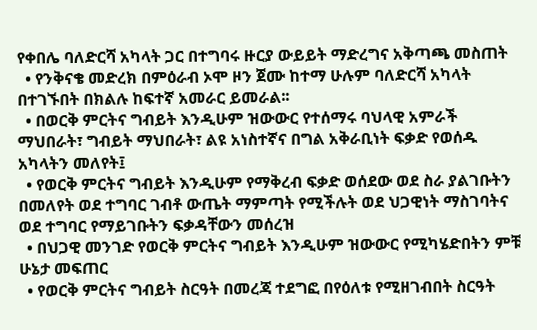የቀበሌ ባለድርሻ አካላት ጋር በተግባሩ ዙርያ ውይይት ማድረግና አቅጣጫ መስጠት
  • የንቅናቄ መድረክ በምዕራብ ኦሞ ዞን ጀሙ ከተማ ሁሉም ባለድርሻ አካላት በተገኙበት በክልሉ ከፍተኛ አመራር ይመራል፡፡
  • በወርቅ ምርትና ግብይት እንዲሁም ዝውውር የተሰማሩ ባህላዊ አምራች ማህበራት፣ ግብይት ማህበራት፣ ልዩ አነስተኛና በግል አቅራቢነት ፍቃድ የወሰዱ አካላትን መለየት፤
  • የወርቅ ምርትና ግብይት እንዲሁም የማቅረብ ፍቃድ ወሰደው ወደ ስራ ያልገቡትን በመለየት ወደ ተግባር ገብቶ ውጤት ማምጣት የሚችሉት ወደ ህጋዊነት ማስገባትና ወደ ተግባር የማይገቡትን ፍቃዳቸውን መሰረዝ
  • በህጋዊ መንገድ የወርቅ ምርትና ግብይት እንዲሁም ዝውውር የሚካሄድበትን ምቹ ሁኔታ መፍጠር
  • የወርቅ ምርትና ግብይት ስርዓት በመረጃ ተደግፎ በየዕለቱ የሚዘገብበት ስርዓት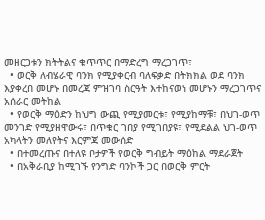መዘርጋቱን ክትትልና ቁጥጥር በማድረግ ማረጋገጥ፣
  • ወርቅ ለብሄራዊ ባንክ የሚያቀርብ ባለፍቃድ በትክክል ወደ ባንክ እያቀረበ መሆኑ በመረጃ ምዝገባ ስርዓት እተከናወነ መሆኑን ማረጋገጥና አሰራር መትከል
  • የወርቅ ማዕድን ከህግ ውጪ የሚያመርቱ፣ የሚያከማቹ፣ በህገ-ወጥ መንገድ የሚያዘዋውሩ፣ በጥቁር ገበያ የሚገበያዩ፣ የሚደልል ህገ-ወጥ አካላትን መለየትና እርምጃ መውሰድ
  • በተመረጡና በተለዩ ቦታዎች የወርቅ ግብይት ማዕከል ማደራጀት
  • በአቅራቢያ ከሚገኙ የንግድ ባንኮች ጋር በወርቅ ምርት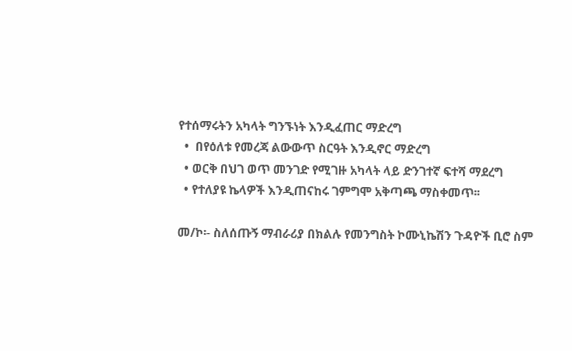የተሰማሩትን አካላት ግንኙነት እንዲፈጠር ማድረግ
  •  በየዕለቱ የመረጃ ልውውጥ ስርዓት እንዲኖር ማድረግ
  • ወርቅ በህገ ወጥ መንገድ የሚገዙ አካላት ላይ ድንገተኛ ፍተሻ ማደረግ
  • የተለያዩ ኬላዎች እንዲጠናከሩ ገምግሞ አቅጣጫ ማስቀመጥ፡፡

መ/ኮ፡- ስለሰጡኝ ማብራሪያ በክልሉ የመንግስት ኮሙኒኬሽን ጉዳዮች ቢሮ ስም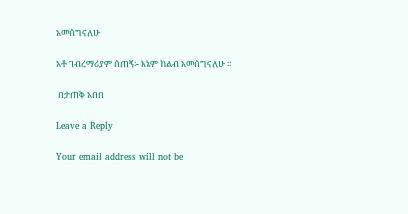አመሰግናለሁ

አቶ ገብረማሪያም ሰጠኝ፡- እኔም ከልብ አመሰግናለሁ ፡፡

 በታጠቅ አበበ

Leave a Reply

Your email address will not be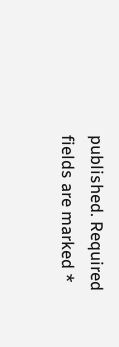published. Required fields are marked *